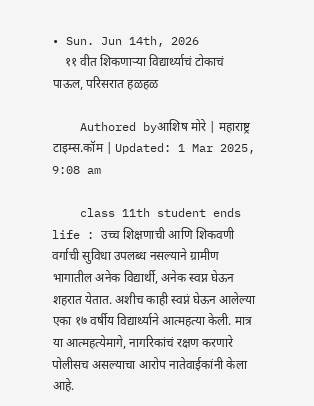• Sun. Jun 14th, 2026
    ११ वीत शिकणाऱ्या विद्यार्थ्याचं टोकाचं पाऊल, परिसरात हळहळ

    Authored byआशिष मोरे | महाराष्ट्र टाइम्स.कॉम | Updated: 1 Mar 2025, 9:08 am

    class 11th student ends life : उच्च शिक्षणाची आणि शिकवणी वर्गाची सुविधा उपलब्ध नसल्याने ग्रामीण भागातील अनेक विद्यार्थी, अनेक स्वप्न घेऊन शहरात येतात. अशीच काही स्वप्नं घेऊन आलेल्या एका १७ वर्षीय विद्यार्थ्याने आत्महत्या केली. मात्र या आत्महत्येमागे, नागरिकांचं रक्षण करणारे पोलीसच असल्याचा आरोप नातेवाईकांनी केला आहे.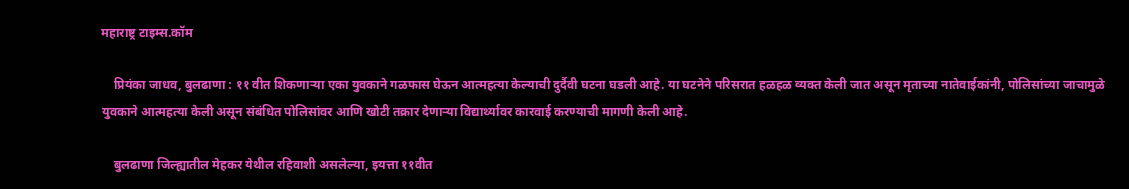महाराष्ट्र टाइम्स.कॉम

    प्रियंका जाधव, बुलढाणा : ११ वीत शिकणाऱ्या एका युवकाने गळफास घेऊन आत्महत्या केल्याची दुर्दैवी घटना घडली आहे. या घटनेने परिसरात हळहळ व्यक्त केली जात असून मृताच्या नातेवाईकांनी, पोलिसांच्या जाचामुळे युवकाने आत्महत्या केली असून संबंधित पोलिसांवर आणि खोटी तक्रार देणाऱ्या विद्यार्थ्यावर कारवाई करण्याची मागणी केली आहे.

    बुलढाणा जिल्ह्यातील मेहकर येथील रहिवाशी असलेल्या, इयत्ता ११वीत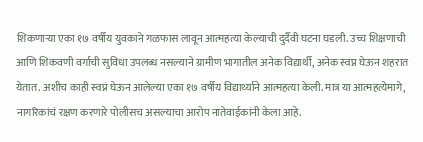शिकणाऱ्या एका १७ वर्षीय युवकाने गळफास लावून आत्महत्या केल्याची दुर्दैवी घटना घडली. उच्च शिक्षणाची आणि शिकवणी वर्गाची सुविधा उपलब्ध नसल्याने ग्रामीण भागातील अनेक विद्यार्थी, अनेक स्वप्न घेऊन शहरात येतात. अशीच काही स्वप्नं घेऊन आलेल्या एका १७ वर्षीय विद्यार्थ्याने आत्महत्या केली. मात्र या आत्महत्येमागे, नागरिकांचं रक्षण करणारे पोलीसच असल्याचा आरोप नातेवाईकांनी केला आहे.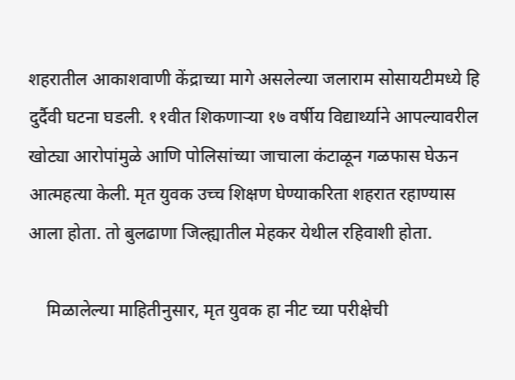शहरातील आकाशवाणी केंद्राच्या मागे असलेल्या जलाराम सोसायटीमध्ये हि दुर्दैवी घटना घडली. ११वीत शिकणाऱ्या १७ वर्षीय विद्यार्थ्याने आपल्यावरील खोट्या आरोपांमुळे आणि पोलिसांच्या जाचाला कंटाळून गळफास घेऊन आत्महत्या केली. मृत युवक उच्च शिक्षण घेण्याकरिता शहरात रहाण्यास आला होता. तो बुलढाणा जिल्ह्यातील मेहकर येथील रहिवाशी होता.

    मिळालेल्या माहितीनुसार, मृत युवक हा नीट च्या परीक्षेची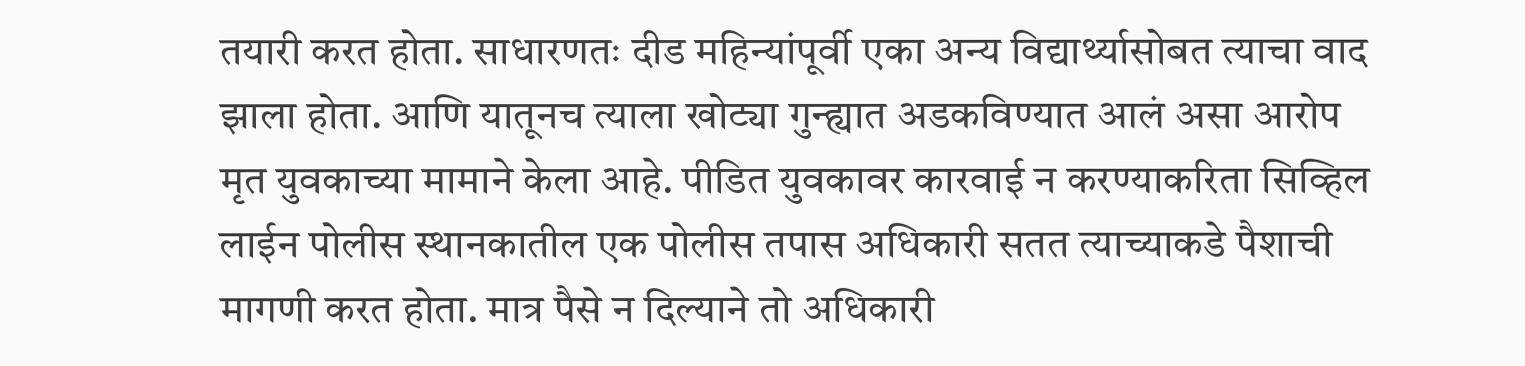तयारी करत होता. साधारणतः दीड महिन्यांपूर्वी एका अन्य विद्यार्थ्यासोबत त्याचा वाद झाला होता. आणि यातूनच त्याला खोट्या गुन्ह्यात अडकविण्यात आलं असा आरोप मृत युवकाच्या मामाने केला आहे. पीडित युवकावर कारवाई न करण्याकरिता सिव्हिल लाईन पोलीस स्थानकातील एक पोलीस तपास अधिकारी सतत त्याच्याकडे पैशाची मागणी करत होता. मात्र पैसे न दिल्याने तो अधिकारी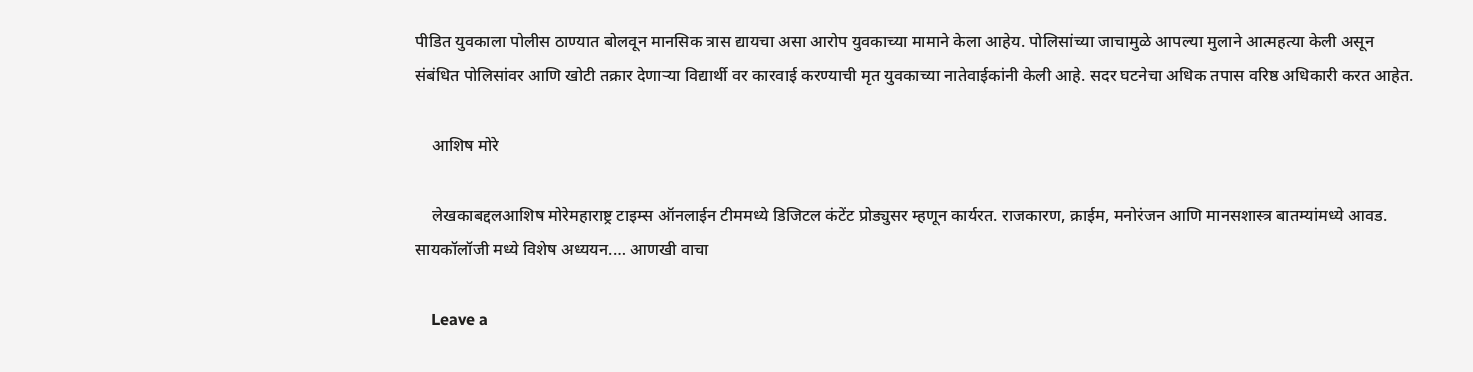पीडित युवकाला पोलीस ठाण्यात बोलवून मानसिक त्रास द्यायचा असा आरोप युवकाच्या मामाने केला आहेय. पोलिसांच्या जाचामुळे आपल्या मुलाने आत्महत्या केली असून संबंधित पोलिसांवर आणि खोटी तक्रार देणाऱ्या विद्यार्थी वर कारवाई करण्याची मृत युवकाच्या नातेवाईकांनी केली आहे. सदर घटनेचा अधिक तपास वरिष्ठ अधिकारी करत आहेत.

    आशिष मोरे

    लेखकाबद्दलआशिष मोरेमहाराष्ट्र टाइम्स ऑनलाईन टीममध्ये डिजिटल कंटेंट प्रोड्युसर म्हणून कार्यरत. राजकारण, क्राईम, मनोरंजन आणि मानसशास्त्र बातम्यांमध्ये आवड. सायकॉलॉजी मध्ये विशेष अध्ययन.… आणखी वाचा

    Leave a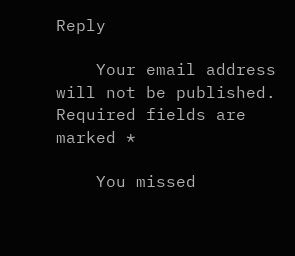Reply

    Your email address will not be published. Required fields are marked *

    You missed